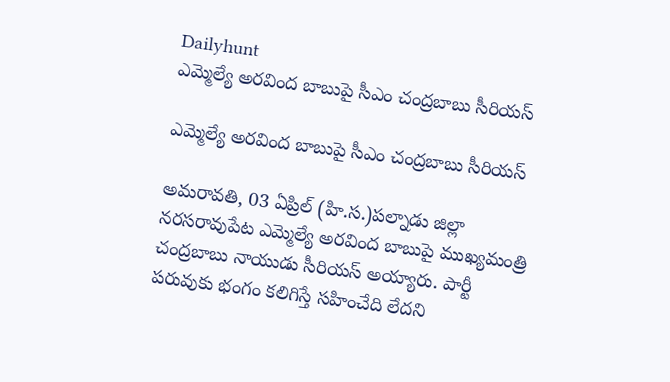Dailyhunt
ఎమ్మెల్యే అరవింద బాబుపై సీఎం చంద్రబాబు సీరియస్

ఎమ్మెల్యే అరవింద బాబుపై సీఎం చంద్రబాబు సీరియస్

అమరావతి, 03 ఏప్రిల్ (హి.స.)పల్నాడు జిల్లా నరసరావుపేట ఎమ్మెల్యే అరవింద బాబుపై ముఖ్యమంత్రి చంద్రబాబు నాయుడు సీరియస్ అయ్యారు. పార్టీ పరువుకు భంగం కలిగిస్తే సహించేది లేదని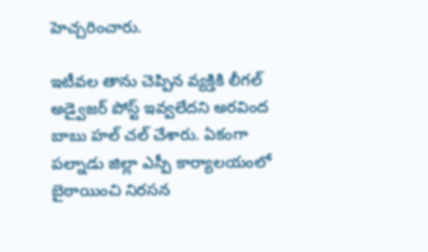హెచ్చరించారు.

ఇటీవల తాను చెప్పిన వ్యక్తికి లీగల్ అడ్వైజర్ పోస్ట్ ఇవ్వలేదని అరవింద బాబు హల్ చల్ చేశారు. ఏకంగా పల్నాడు జిల్లా ఎస్పీ కార్యాలయంలో బైఠాయించి నిరసన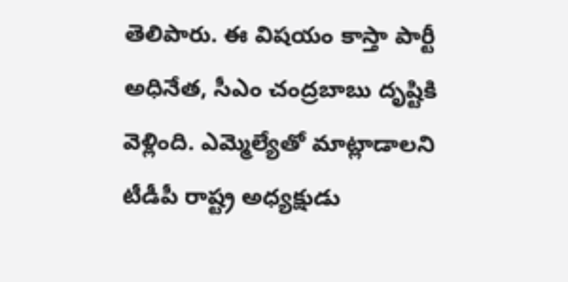తెలిపారు. ఈ విషయం కాస్తా పార్టీ అధినేత, సీఎం చంద్రబాబు దృష్టికి వెళ్లింది. ఎమ్మెల్యేతో మాట్లాడాలని టీడీపీ రాష్ట్ర అధ్యక్షుడు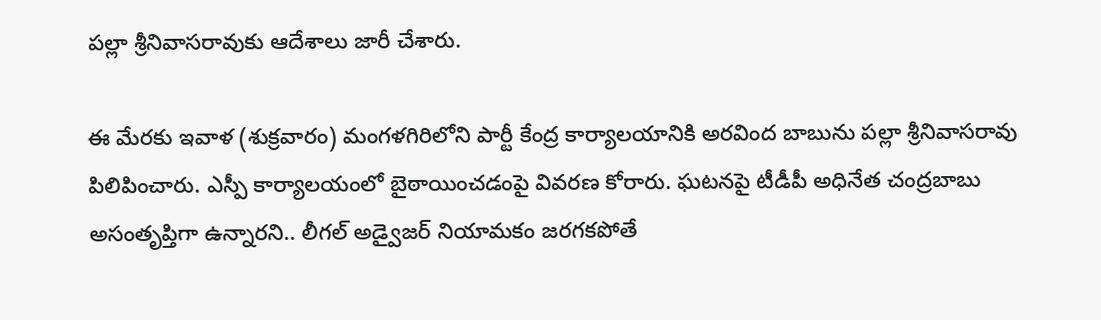పల్లా శ్రీనివాసరావుకు ఆదేశాలు జారీ చేశారు.

ఈ మేరకు ఇవాళ (శుక్రవారం) మంగళగిరిలోని పార్టీ కేంద్ర కార్యాలయానికి అరవింద బాబును పల్లా శ్రీనివాసరావు పిలిపించారు. ఎస్పీ కార్యాలయంలో బైఠాయించడంపై వివరణ కోరారు. ఘటనపై టీడీపీ అధినేత చంద్రబాబు అసంతృప్తిగా ఉన్నారని.. లీగల్ అడ్వైజర్ నియామకం జరగకపోతే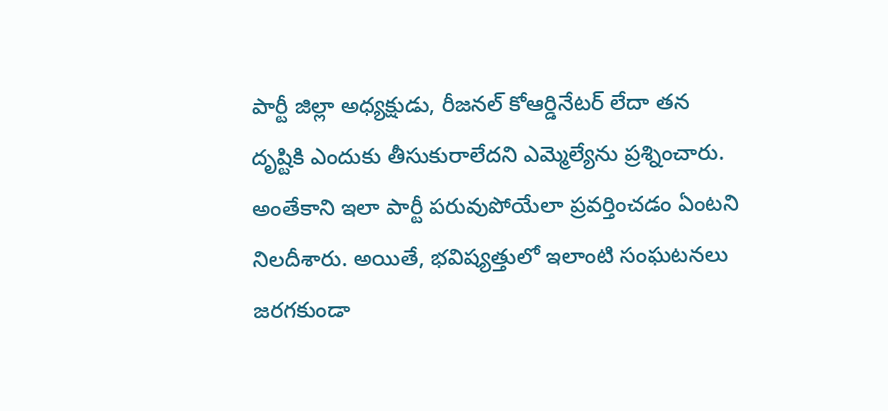పార్టీ జిల్లా అధ్యక్షుడు, రీజనల్ కోఆర్డినేటర్ లేదా తన దృష్టికి ఎందుకు తీసుకురాలేదని ఎమ్మెల్యేను ప్రశ్నించారు. అంతేకాని ఇలా పార్టీ పరువుపోయేలా ప్రవర్తించడం ఏంటని నిలదీశారు. అయితే, భవిష్యత్తులో ఇలాంటి సంఘటనలు జరగకుండా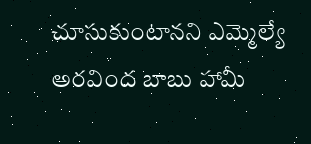చూసుకుంటానని ఎమ్మెల్యే అరవింద బాబు హామీ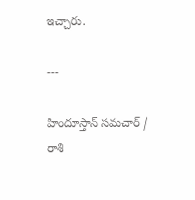ఇచ్చారు.

---

హిందూస్తాన్ సమచార్ / రాశి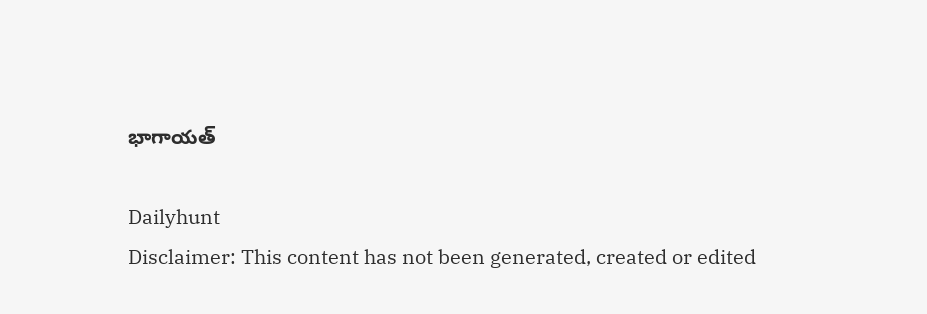భాగాయత్

Dailyhunt
Disclaimer: This content has not been generated, created or edited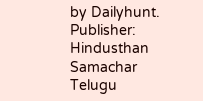by Dailyhunt. Publisher: Hindusthan Samachar Telugu